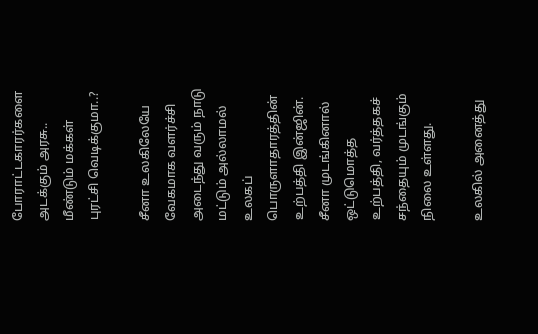போராட்டகாரர்களை அடக்கும் அரசு.. மீண்டும் மக்கள் புரட்சி வெடிக்குமா..?

சீனா உலகிலேயே வேகமாக வளர்ச்சி அடைந்து வரும் நாடு மட்டும் அல்லாமல் உலகப் பொருளாதாரத்தின் உற்பத்தி இன்ஜின். சீனா முடங்கினால் ஒட்டுமொத்த உற்பத்தி, வர்த்தகச் சந்தையும் முடங்கும் நிலை உள்ளது.

உலகில் அனைத்து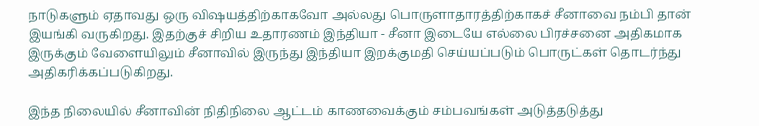நாடுகளும் ஏதாவது ஒரு விஷயத்திற்காகவோ அல்லது பொருளாதாரத்திற்காகச் சீனாவை நம்பி தான் இயங்கி வருகிறது. இதற்குச் சிறிய உதாரணம் இந்தியா - சீனா இடையே எல்லை பிரச்சனை அதிகமாக இருக்கும் வேளையிலும் சீனாவில் இருந்து இந்தியா இறக்குமதி செய்யப்படும் பொருட்கள் தொடர்ந்து அதிகரிக்கப்படுகிறது.

இந்த நிலையில் சீனாவின் நிதிநிலை ஆட்டம் காணவைக்கும் சம்பவங்கள் அடுத்தடுத்து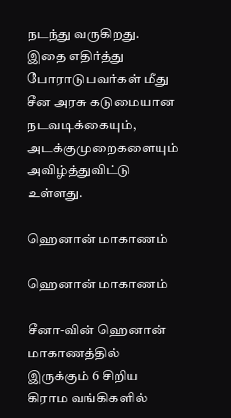நடந்து வருகிறது. இதை எதிர்த்து போராடுபவர்கள் மீது சீன அரசு கடுமையான நடவடிக்கையும், அடக்குமுறைகளையும் அவிழ்த்துவிட்டு உள்ளது.

ஹெனான் மாகாணம்

ஹெனான் மாகாணம்

சீனா-வின் ஹெனான் மாகாணத்தில் இருக்கும் 6 சிறிய கிராம வங்கிகளில்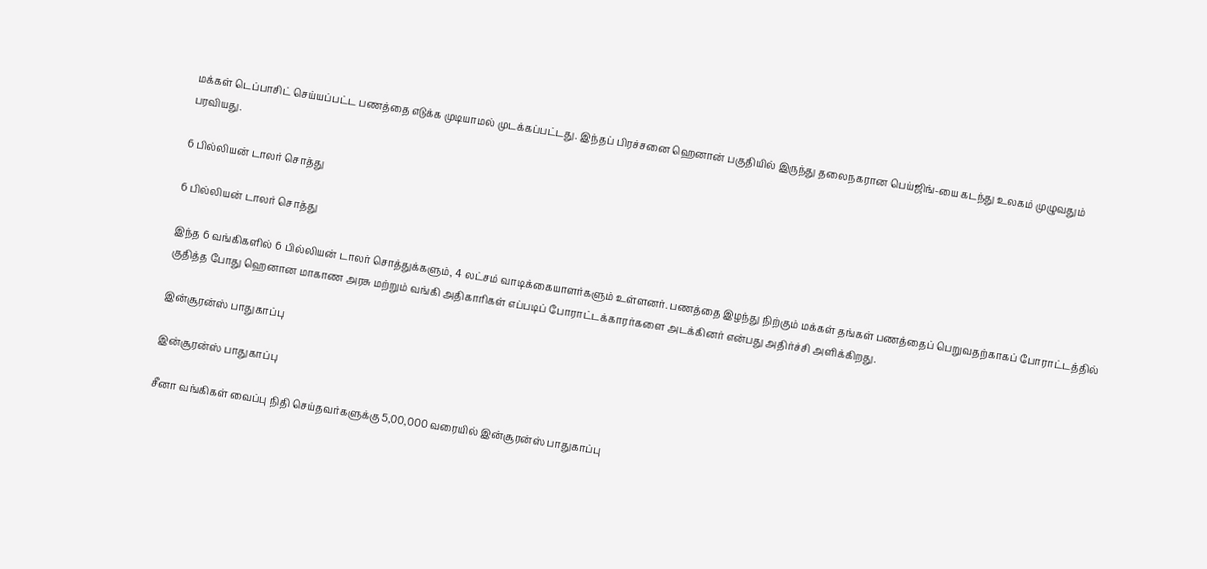மக்கள் டெப்பாசிட் செய்யப்பட்ட பணத்தை எடுக்க முடியாமல் முடக்கப்பட்டது. இந்தப் பிரச்சனை ஹெனான் பகுதியில் இருந்து தலைநகரான பெய்ஜிங்-யை கடந்து உலகம் முழுவதும் பரவியது.

6 பில்லியன் டாலர் சொத்து

6 பில்லியன் டாலர் சொத்து

இந்த 6 வங்கிகளில் 6 பில்லியன் டாலர் சொத்துக்களும், 4 லட்சம் வாடிக்கையாளர்களும் உள்ளனர். பணத்தை இழந்து நிற்கும் மக்கள் தங்கள் பணத்தைப் பெறுவதற்காகப் போராட்டத்தில் குதித்த போது ஹெனான மாகாண அரசு மற்றும் வங்கி அதிகாரிகள் எப்படிப் போராட்டக்காரர்களை அடக்கினர் என்பது அதிர்ச்சி அளிக்கிறது.

இன்சூரன்ஸ் பாதுகாப்பு

இன்சூரன்ஸ் பாதுகாப்பு

சீனா வங்கிகள் வைப்பு நிதி செய்தவர்களுக்கு 5,00,000 வரையில் இன்சூரன்ஸ் பாதுகாப்பு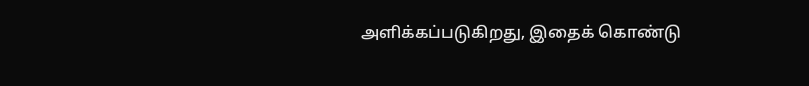அளிக்கப்படுகிறது, இதைக் கொண்டு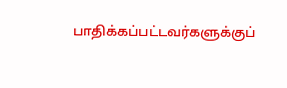பாதிக்கப்பட்டவர்களுக்குப்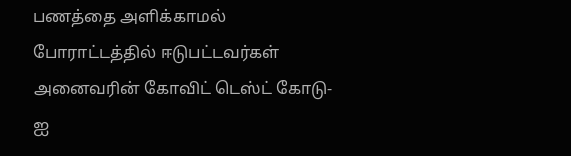பணத்தை அளிக்காமல் போராட்டத்தில் ஈடுபட்டவர்கள் அனைவரின் கோவிட் டெஸ்ட் கோடு-ஐ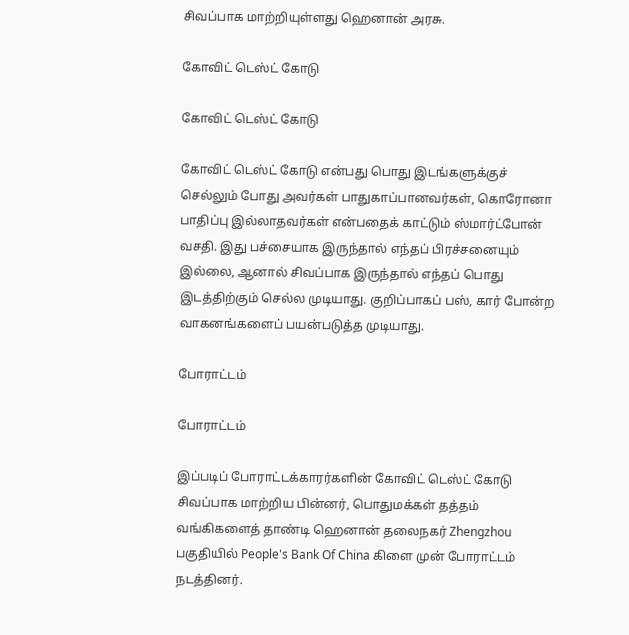சிவப்பாக மாற்றியுள்ளது ஹெனான் அரசு.

கோவிட் டெஸ்ட் கோடு

கோவிட் டெஸ்ட் கோடு

கோவிட் டெஸ்ட் கோடு என்பது பொது இடங்களுக்குச் செல்லும் போது அவர்கள் பாதுகாப்பானவர்கள், கொரோனா பாதிப்பு இல்லாதவர்கள் என்பதைக் காட்டும் ஸ்மார்ட்போன் வசதி. இது பச்சையாக இருந்தால் எந்தப் பிரச்சனையும் இல்லை, ஆனால் சிவப்பாக இருந்தால் எந்தப் பொது இடத்திற்கும் செல்ல முடியாது. குறிப்பாகப் பஸ், கார் போன்ற வாகனங்களைப் பயன்படுத்த முடியாது.

போராட்டம்

போராட்டம்

இப்படிப் போராட்டக்காரர்களின் கோவிட் டெஸ்ட் கோடு சிவப்பாக மாற்றிய பின்னர், பொதுமக்கள் தத்தம் வங்கிகளைத் தாண்டி ஹெனான் தலைநகர் Zhengzhou பகுதியில் People's Bank Of China கிளை முன் போராட்டம் நடத்தினர்.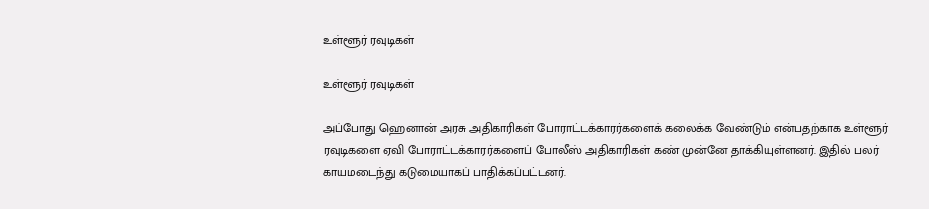உள்ளூர் ரவுடிகள்

உள்ளூர் ரவுடிகள்

அப்போது ஹெனான் அரசு அதிகாரிகள் போராட்டக்காரர்களைக் கலைக்க வேண்டும் என்பதற்காக உள்ளூர் ரவுடிகளை ஏவி போராட்டக்காரர்களைப் போலீஸ் அதிகாரிகள் கண் முன்னே தாக்கியுள்ளனர். இதில் பலர் காயமடைந்து கடுமையாகப் பாதிக்கப்பட்டனர்.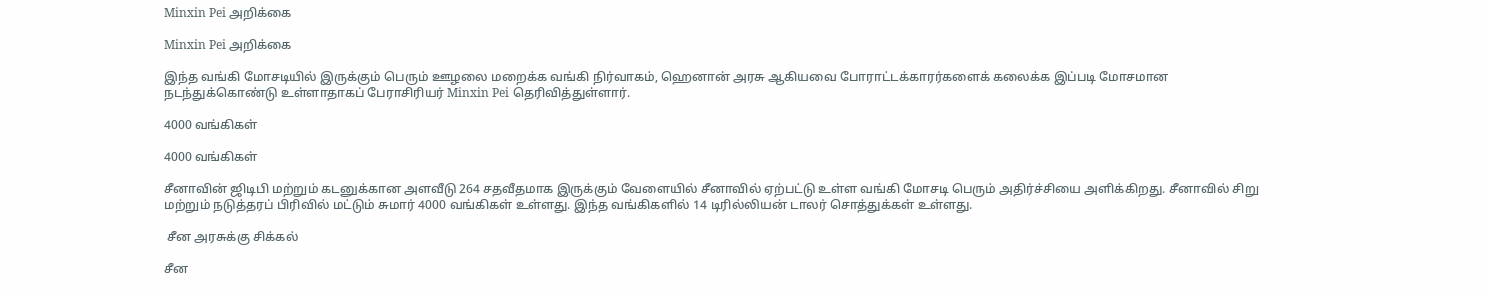Minxin Pei அறிக்கை

Minxin Pei அறிக்கை

இந்த வங்கி மோசடியில் இருக்கும் பெரும் ஊழலை மறைக்க வங்கி நிர்வாகம், ஹெனான் அரசு ஆகியவை போராட்டக்காரர்களைக் கலைக்க இப்படி மோசமான நடந்துக்கொண்டு உள்ளாதாகப் பேராசிரியர் Minxin Pei தெரிவித்துள்ளார்.

4000 வங்கிகள்

4000 வங்கிகள்

சீனாவின் ஜிடிபி மற்றும் கடனுக்கான அளவீடு 264 சதவீதமாக இருக்கும் வேளையில் சீனாவில் ஏற்பட்டு உள்ள வங்கி மோசடி பெரும் அதிர்ச்சியை அளிக்கிறது. சீனாவில் சிறு மற்றும் நடுத்தரப் பிரிவில் மட்டும் சுமார் 4000 வங்கிகள் உள்ளது. இந்த வங்கிகளில் 14 டிரில்லியன் டாலர் சொத்துக்கள் உள்ளது.

 சீன அரசுக்கு சிக்கல்

சீன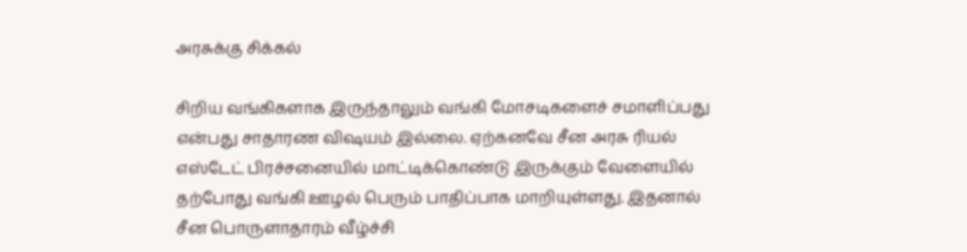அரசுக்கு சிக்கல்

சிறிய வங்கிகளாக இருந்தாலும் வங்கி மோசடிகளைச் சமாளிப்பது என்பது சாதாரண விஷயம் இல்லை. ஏற்கனவே சீன அரசு ரியல் எஸ்டேட் பிரச்சனையில் மாட்டிக்கொண்டு இருக்கும் வேளையில் தற்போது வங்கி ஊழல் பெரும் பாதிப்பாக மாறியுள்ளது. இதனால் சீன பொருளாதாரம் வீழ்ச்சி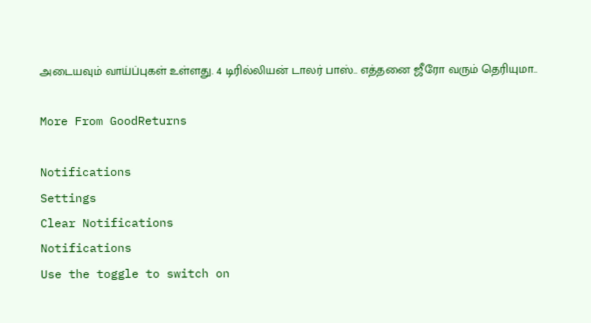அடையவும் வாய்ப்புகள் உள்ளது. 4 டிரில்லியன் டாலர் பாஸ்.. எத்தனை ஜீரோ வரும் தெரியுமா..

More From GoodReturns

Notifications
Settings
Clear Notifications
Notifications
Use the toggle to switch on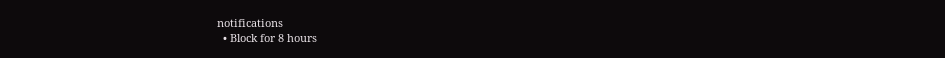notifications
  • Block for 8 hours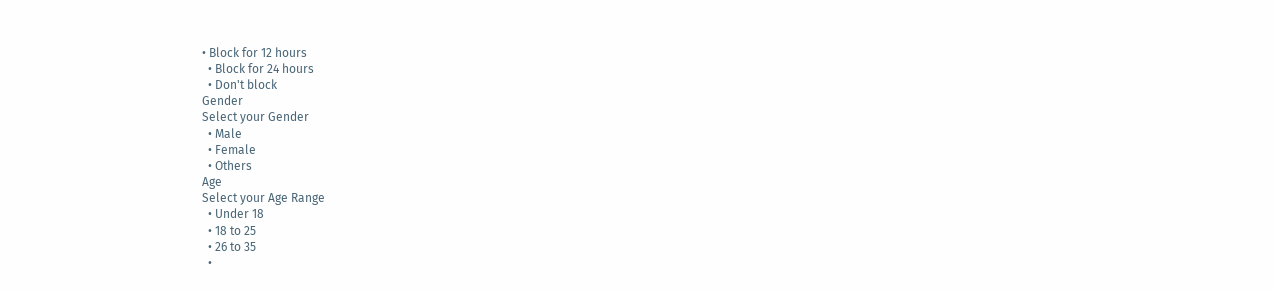• Block for 12 hours
  • Block for 24 hours
  • Don't block
Gender
Select your Gender
  • Male
  • Female
  • Others
Age
Select your Age Range
  • Under 18
  • 18 to 25
  • 26 to 35
  •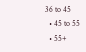36 to 45
  • 45 to 55
  • 55+